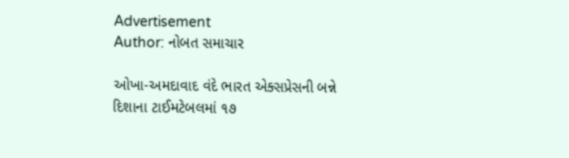Advertisement
Author: નોબત સમાચાર

ઓખા-અમદાવાદ વંદે ભારત એક્સપ્રેસની બન્ને દિશાના ટાઈમટેબલમાં ૧૭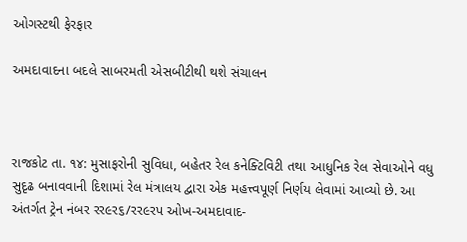ઓગસ્ટથી ફેરફાર

અમદાવાદના બદલે સાબરમતી એસબીટીથી થશે સંચાલન



રાજકોટ તા. ૧૪: મુસાફરોની સુવિધા, બહેતર રેલ કનેક્ટિવિટી તથા આધુનિક રેલ સેવાઓને વધુ સુદૃઢ બનાવવાની દિશામાં રેલ મંત્રાલય દ્વારા એક મહત્ત્વપૂર્ણ નિર્ણય લેવામાં આવ્યો છે. આ અંતર્ગત ટ્રેન નંબર રર૯ર૬/રર૯રપ ઓખ-અમદાવાદ-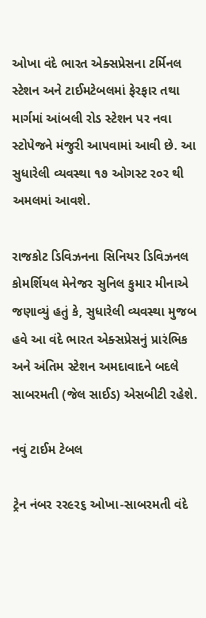ઓખા વંદે ભારત એક્સપ્રેસના ટર્મિનલ સ્ટેશન અને ટાઈમટેબલમાં ફેરફાર તથા માર્ગમાં આંબલી રોડ સ્ટેશન પર નવા સ્ટોપેજને મંજુરી આપવામાં આવી છે. આ સુધારેલી વ્યવસ્થા ૧૭ ઓગસ્ટ ર૦ર થી અમલમાં આવશે.

રાજકોટ ડિવિઝનના સિનિયર ડિવિઝનલ કોમર્શિયલ મેનેજર સુનિલ કુમાર મીનાએ જણાવ્યું હતું કે, સુધારેલી વ્યવસ્થા મુજબ હવે આ વંદે ભારત એક્સપ્રેસનું પ્રારંભિક અને અંતિમ સ્ટેશન અમદાવાદને બદલે સાબરમતી (જેલ સાઈડ) એસબીટી રહેશે.

નવું ટાઈમ ટેબલ

ટ્રેન નંબર રર૯ર૬ ઓખા-સાબરમતી વંદે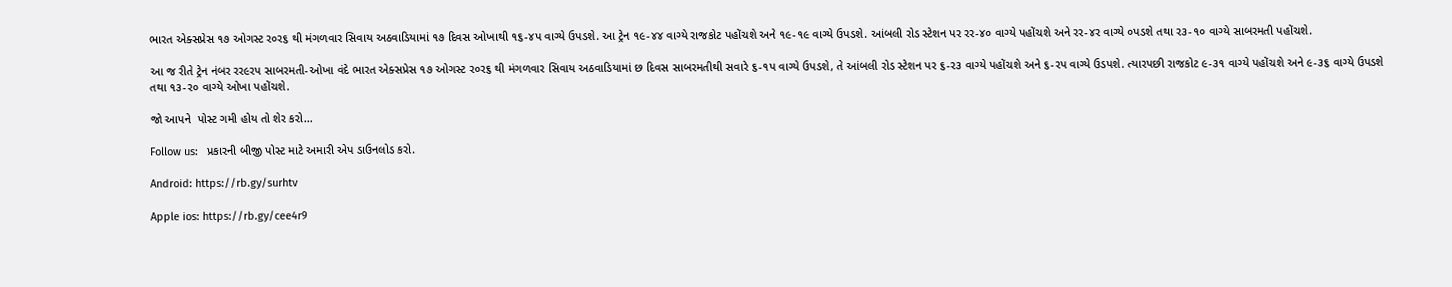ભારત એક્સપ્રેસ ૧૭ ઓગસ્ટ ર૦ર૬ થી મંગળવાર સિવાય અઠવાડિયામાં ૧૭ દિવસ ઓખાથી ૧૬-૪પ વાગ્યે ઉપડશે. આ ટ્રેન ૧૯-૪૪ વાગ્યે રાજકોટ પહોંચશે અને ૧૯-૧૯ વાગ્યે ઉપડશે. આંબલી રોડ સ્ટેશન પર રર-૪૦ વાગ્યે પહોંચશે અને રર-૪ર વાગ્યે ૦પડશે તથા ર૩-૧૦ વાગ્યે સાબરમતી પહોંચશે.

આ જ રીતે ટ્રેન નંબર રર૯રપ સાબરમતી-ઓખા વંદે ભારત એક્સપ્રેસ ૧૭ ઓગસ્ટ ર૦ર૬ થી મંગળવાર સિવાય અઠવાડિયામાં છ દિવસ સાબરમતીથી સવારે ૬-૧પ વાગ્યે ઉપડશે, તે આંબલી રોડ સ્ટેશન પર ૬-ર૩ વાગ્યે પહોંચશે અને ૬-રપ વાગ્યે ઉડપશે. ત્યારપછી રાજકોટ ૯-૩૧ વાગ્યે પહોંચશે અને ૯-૩૬ વાગ્યે ઉપડશે તથા ૧૩-ર૦ વાગ્યે ઓખા પહોંચશે.

જો આપને  પોસ્ટ ગમી હોય તો શેર કરો...

Follow us:   પ્રકારની બીજી પોસ્ટ માટે અમારી એપ ડાઉનલોડ કરો.

Android: https://rb.gy/surhtv

Apple ios: https://rb.gy/cee4r9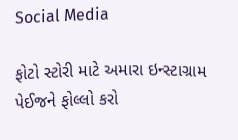Social Media

ફોટો સ્ટોરી માટે અમારા ઇન્સ્ટાગ્રામ પેઈજને ફોલ્લો કરો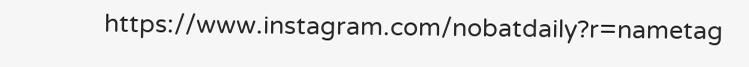https://www.instagram.com/nobatdaily?r=nametag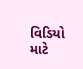વિડિયો માટે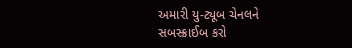અમારી યુ-ટ્યૂબ ચેનલને સબસ્ક્રાઈબ કરો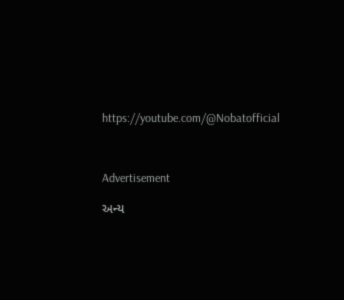https://youtube.com/@Nobatofficial



Advertisement

અન્ય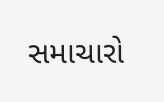સમાચારો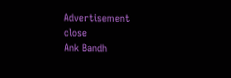Advertisement
close
Ank Bandh